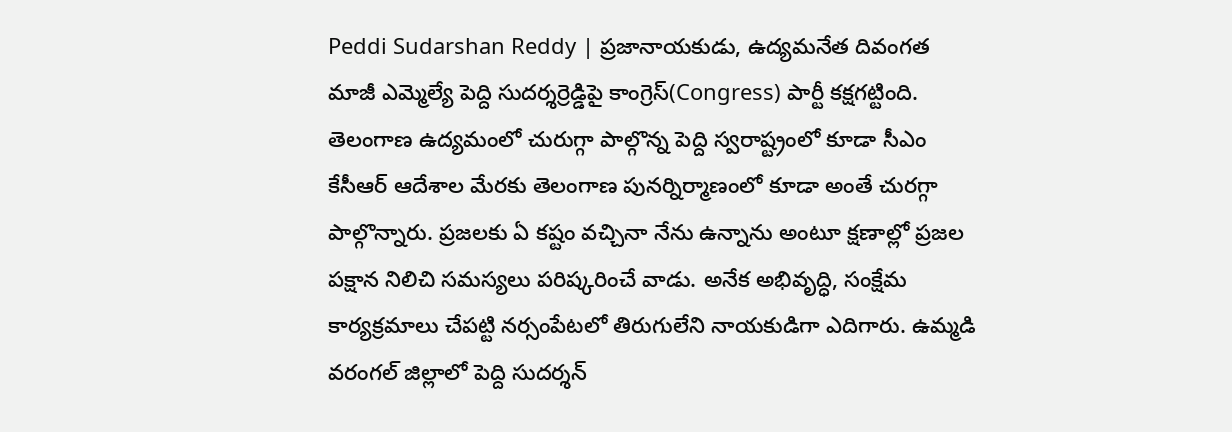Peddi Sudarshan Reddy | ప్రజానాయకుడు, ఉద్యమనేత దివంగత మాజీ ఎమ్మెల్యే పెద్ది సుదర్శర్రెడ్డిపై కాంగ్రెస్(Congress) పార్టీ కక్షగట్టింది. తెలంగాణ ఉద్యమంలో చురుగ్గా పాల్గొన్న పెద్ది స్వరాష్ట్రంలో కూడా సీఎం కేసీఆర్ ఆదేశాల మేరకు తెలంగాణ పునర్నిర్మాణంలో కూడా అంతే చురగ్గా పాల్గొన్నారు. ప్రజలకు ఏ కష్టం వచ్చినా నేను ఉన్నాను అంటూ క్షణాల్లో ప్రజల పక్షాన నిలిచి సమస్యలు పరిష్కరించే వాడు. అనేక అభివృద్ధి, సంక్షేమ కార్యక్రమాలు చేపట్టి నర్సంపేటలో తిరుగులేని నాయకుడిగా ఎదిగారు. ఉమ్మడి వరంగల్ జిల్లాలో పెద్ది సుదర్శన్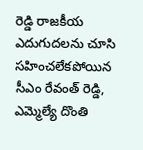రెడ్డి రాజకీయ ఎదుగుదలను చూసి సహించలేకపోయిన సీఎం రేవంత్ రెడ్డి, ఎమ్మెల్యే దొంతి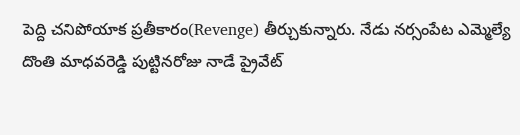పెద్ది చనిపోయాక ప్రతీకారం(Revenge) తీర్చుకున్నారు. నేడు నర్సంపేట ఎమ్మెల్యే దొంతి మాధవరెడ్డి పుట్టినరోజు నాడే ప్రైవేట్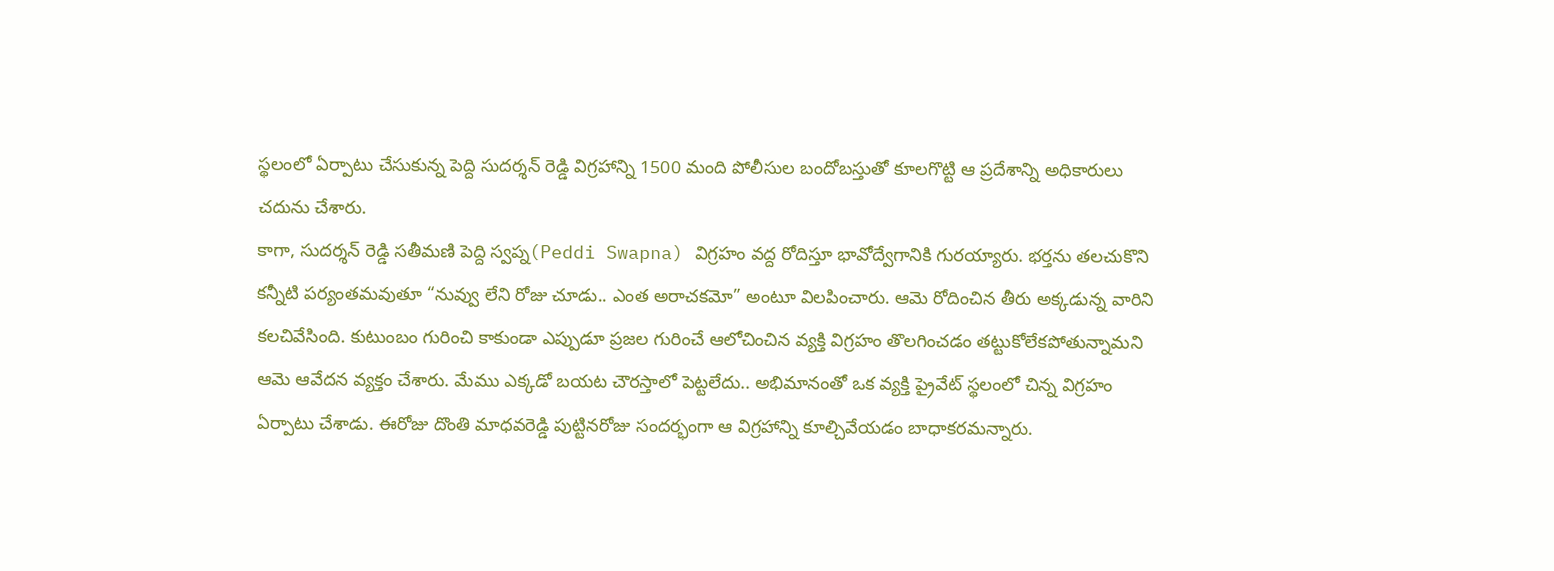స్థలంలో ఏర్పాటు చేసుకున్న పెద్ది సుదర్శన్ రెడ్డి విగ్రహాన్ని 1500 మంది పోలీసుల బందోబస్తుతో కూలగొట్టి ఆ ప్రదేశాన్ని అధికారులు చదును చేశారు.
కాగా, సుదర్శన్ రెడ్డి సతీమణి పెద్ది స్వప్న(Peddi Swapna) విగ్రహం వద్ద రోదిస్తూ భావోద్వేగానికి గురయ్యారు. భర్తను తలచుకొని కన్నీటి పర్యంతమవుతూ “నువ్వు లేని రోజు చూడు.. ఎంత అరాచకమో” అంటూ విలపించారు. ఆమె రోదించిన తీరు అక్కడున్న వారిని కలచివేసింది. కుటుంబం గురించి కాకుండా ఎప్పుడూ ప్రజల గురించే ఆలోచించిన వ్యక్తి విగ్రహం తొలగించడం తట్టుకోలేకపోతున్నామని ఆమె ఆవేదన వ్యక్తం చేశారు. మేము ఎక్కడో బయట చౌరస్తాలో పెట్టలేదు.. అభిమానంతో ఒక వ్యక్తి ప్రైవేట్ స్థలంలో చిన్న విగ్రహం ఏర్పాటు చేశాడు. ఈరోజు దొంతి మాధవరెడ్డి పుట్టినరోజు సందర్భంగా ఆ విగ్రహాన్ని కూల్చివేయడం బాధాకరమన్నారు.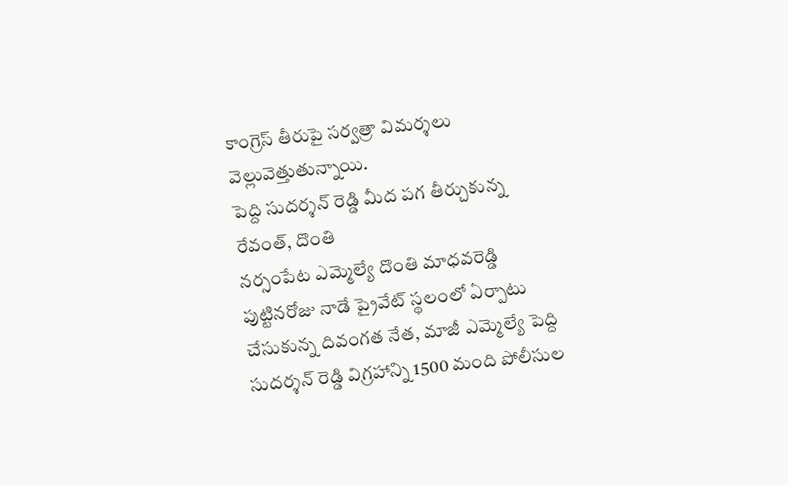కాంగ్రెస్ తీరుపై సర్వత్రా విమర్శలు వెల్లువెత్తుతున్నాయి.
పెద్ది సుదర్శన్ రెడ్డి మీద పగ తీర్చుకున్న రేవంత్, దొంతి
నర్సంపేట ఎమ్మెల్యే దొంతి మాధవరెడ్డి పుట్టినరోజు నాడే ప్రైవేట్ స్థలంలో ఏర్పాటు చేసుకున్న దివంగత నేత, మాజీ ఎమ్మెల్యే పెద్ది సుదర్శన్ రెడ్డి విగ్రహాన్ని 1500 మంది పోలీసుల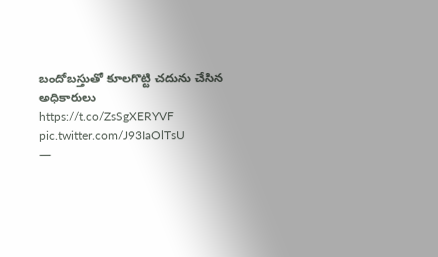బందోబస్తుతో కూలగొట్టి చదును చేసిన అధికారులు https://t.co/ZsSgXERYVF pic.twitter.com/J93IaOlTsU
—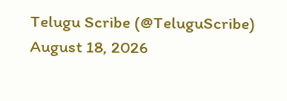Telugu Scribe (@TeluguScribe) August 18, 2026